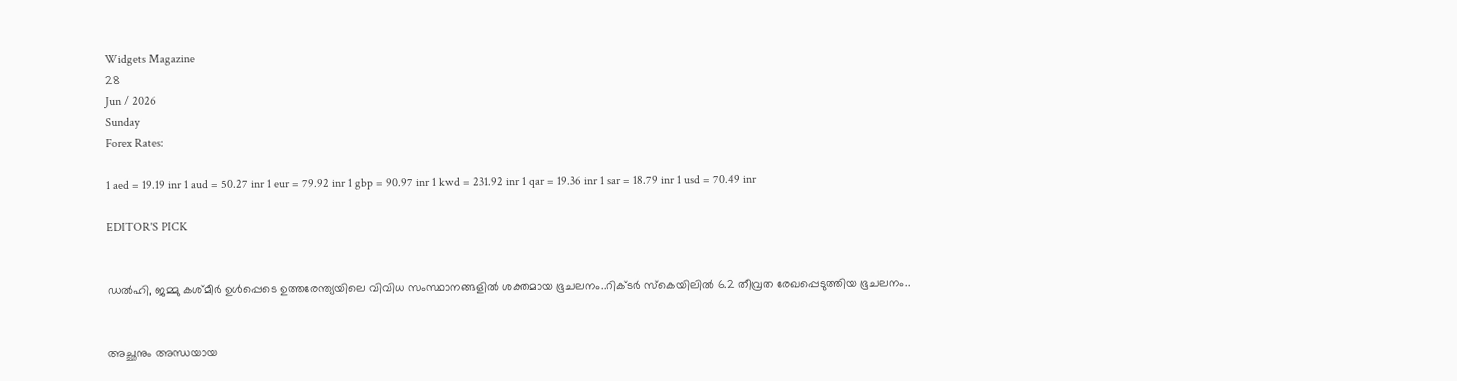Widgets Magazine
28
Jun / 2026
Sunday
Forex Rates:

1 aed = 19.19 inr 1 aud = 50.27 inr 1 eur = 79.92 inr 1 gbp = 90.97 inr 1 kwd = 231.92 inr 1 qar = 19.36 inr 1 sar = 18.79 inr 1 usd = 70.49 inr

EDITOR'S PICK


ഡല്‍ഹി, ജമ്മു കശ്മീര്‍ ഉള്‍പ്പെടെ ഉത്തരേന്ത്യയിലെ വിവിധ സംസ്ഥാനങ്ങളില്‍ ശക്തമായ ഭൂചലനം..റിക്ടര്‍ സ്‌കെയിലില്‍ 6.2 തീവ്രത രേഖപ്പെടുത്തിയ ഭൂചലനം..


അച്ഛനും അന്ധയായ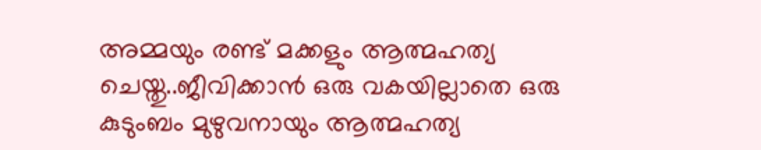അമ്മയും രണ്ട് മക്കളും ആത്മഹത്യ ചെയ്തു..ജീവിക്കാൻ ഒരു വകയില്ലാതെ ഒരു കുടുംബം മുഴുവനായും ആത്മഹത്യ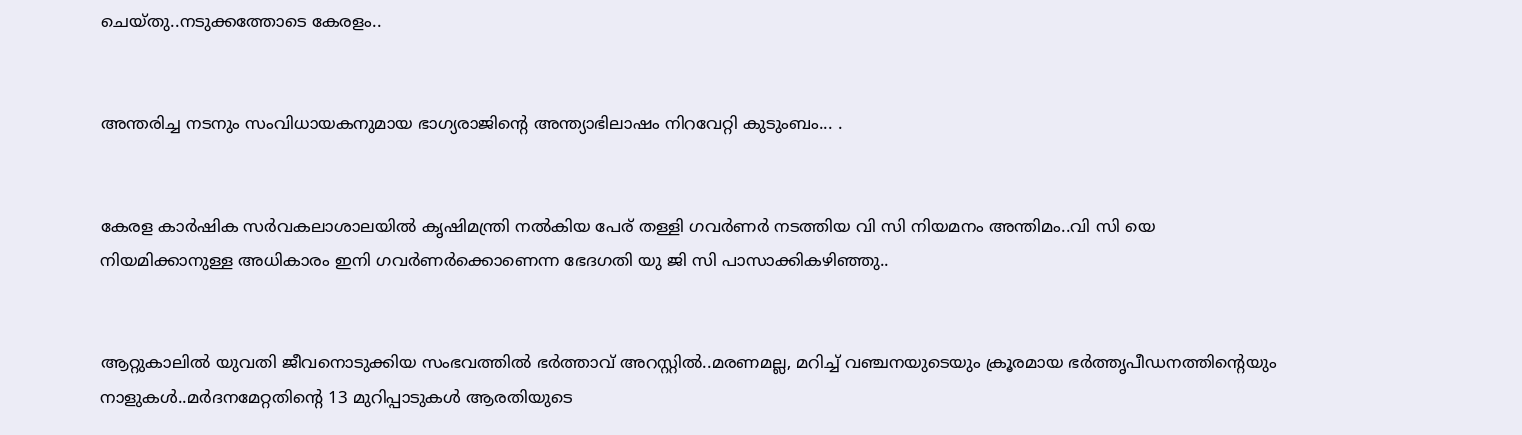ചെയ്തു..നടുക്കത്തോടെ കേരളം..


അന്തരിച്ച നടനും സംവിധായകനുമായ ഭാഗ്യരാജിന്റെ അന്ത്യാഭിലാഷം നിറവേറ്റി കുടുംബം... .


കേരള കാർഷിക സർവകലാശാലയിൽ കൃഷിമന്ത്രി നൽകിയ പേര് തള്ളി ഗവർണർ നടത്തിയ വി സി നിയമനം അന്തിമം..വി സി യെ നിയമിക്കാനുള്ള അധികാരം ഇനി ഗവർണർക്കൊണെന്ന ഭേദഗതി യു ജി സി പാസാക്കികഴിഞ്ഞു..


ആറ്റുകാലിൽ യുവതി ജീവനൊടുക്കിയ സംഭവത്തിൽ ഭർത്താവ് അറസ്റ്റിൽ..മരണമല്ല, മറിച്ച് വഞ്ചനയുടെയും ക്രൂരമായ ഭര്‍ത്തൃപീഡനത്തിന്റെയും നാളുകൾ..മർദനമേറ്റതിന്റെ 13 മുറിപ്പാടുകൾ ആരതിയുടെ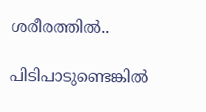ശരീരത്തിൽ..

പിടിപാടുണ്ടെങ്കില്‍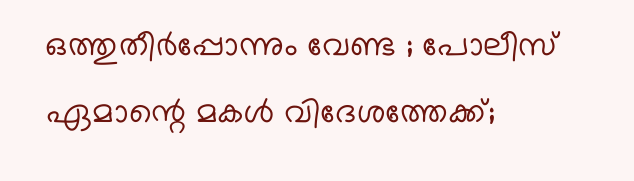ഒത്തുതീർപ്പോന്നും വേണ്ട ; പോലീസ് ഏമാന്റെ മകള്‍ വിദേശത്തേക്ക്;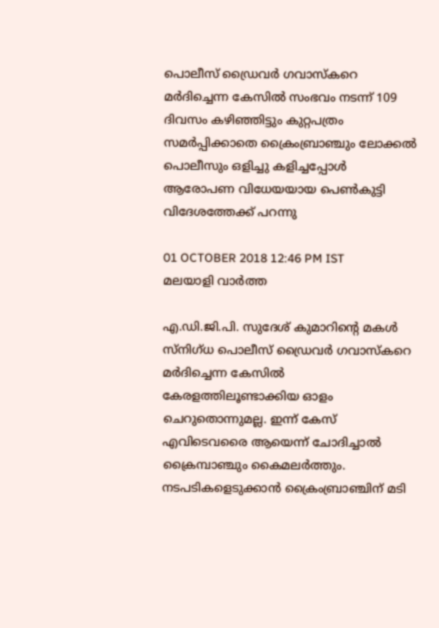പൊലീസ് ഡ്രൈവര്‍ ഗവാസ്‌കറെ മര്‍ദിച്ചെന്ന കേസില്‍ സംഭവം നടന്ന് 109 ദിവസം കഴിഞ്ഞിട്ടും കുറ്റപത്രം സമര്‍പ്പിക്കാതെ ക്രൈംബ്രാഞ്ചും ലോക്കല്‍ പൊലീസും ഒളിച്ചു കളിച്ചപ്പോള്‍ ആരോപണ വിധേയയായ പെണ്‍കുട്ടി വിദേശത്തേക്ക് പറന്നു

01 OCTOBER 2018 12:46 PM IST
മലയാളി വാര്‍ത്ത

എ.ഡി.ജി.പി. സുദേശ് കുമാറിന്റെ മകള്‍ സ്നിഗ്ധ പൊലീസ് ഡ്രൈവര്‍ ഗവാസ്‌കറെ മര്‍ദിച്ചെന്ന കേസില്‍ കേരളത്തിലൂണ്ടാക്കിയ ഓളം ചെറുതൊന്നുമല്ല. ഇന്ന് കേസ് എവിടെവരൈ ആയെന്ന് ചോദിച്ചാല്‍ ക്രൈമ്പാഞ്ചും കൈമലര്‍ത്തും. നടപടികളെടുക്കാന്‍ ക്രൈംബ്രാഞ്ചിന് മടി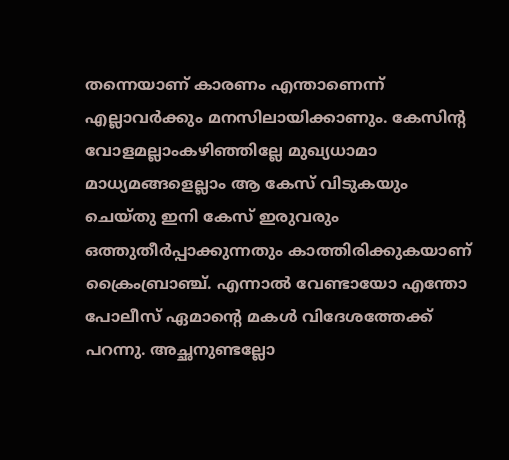തന്നെയാണ് കാരണം എന്താണെന്ന് എല്ലാവര്‍ക്കും മനസിലായിക്കാണും. കേസിന്റ വോളമല്ലാംകഴിഞ്ഞില്ലേ മുഖ്യധാമാ മാധ്യമങ്ങളെല്ലാം ആ കേസ് വിടുകയും ചെയ്തു ഇനി കേസ് ഇരുവരും ഒത്തുതീര്‍പ്പാക്കുന്നതും കാത്തിരിക്കുകയാണ് ക്രൈംബ്രാഞ്ച്. എന്നാല്‍ വേണ്ടായോ എന്തോ പോലീസ് ഏമാന്റെ മകള്‍ വിദേശത്തേക്ക് പറന്നു. അച്ഛനുണ്ടല്ലോ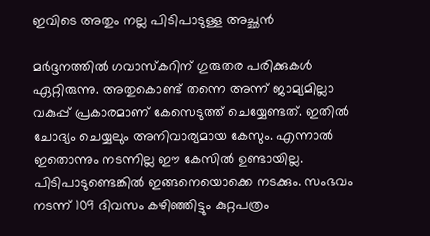ഇവിടെ അതും നല്ല പിടിപാടുള്ള അച്ഛന്‍

മര്‍ദ്ദനത്തില്‍ ഗവാസ്‌കറിന് ഗുരുതര പരിക്കുകള്‍ ഏറ്റിരുന്നു. അതുകൊണ്ട് തന്നെ അന്ന് ജാമ്യമില്ലാ വകുപ്പ് പ്രകാരമാണ് കേസെടുത്ത് ചെയ്യേണ്ടത്. ഇതില്‍ ചോദ്യം ചെയ്യലും അനിവാര്യമായ കേസും. എന്നാല്‍ ഇതൊന്നും നടന്നില്ല ഈ കേസില്‍ ഉണ്ടായില്ല. പിടിപാടുണ്ടെങ്കില്‍ ഇങ്ങനെയൊക്കെ നടക്കും. സംഭവം നടന്ന് 109 ദിവസം കഴിഞ്ഞിട്ടും കുറ്റപത്രം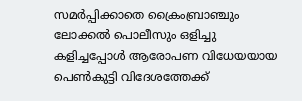സമര്‍പ്പിക്കാതെ ക്രൈംബ്രാഞ്ചും ലോക്കല്‍ പൊലീസും ഒളിച്ചു കളിച്ചപ്പോള്‍ ആരോപണ വിധേയയായ പെണ്‍കുട്ടി വിദേശത്തേക്ക്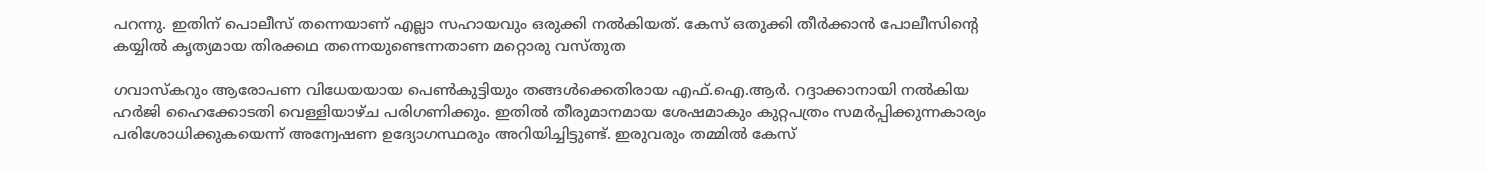പറന്നു. ഇതിന് പൊലീസ് തന്നെയാണ് എല്ലാ സഹായവും ഒരുക്കി നല്‍കിയത്. കേസ് ഒതുക്കി തീര്‍ക്കാന്‍ പോലീസിന്റെ കയ്യില്‍ കൃത്യമായ തിരക്കഥ തന്നെയുണ്ടെന്നതാണ മറ്റൊരു വസ്തുത

ഗവാസ്‌കറും ആരോപണ വിധേയയായ പെണ്‍കുട്ടിയും തങ്ങള്‍ക്കെതിരായ എഫ്.ഐ.ആര്‍. റദ്ദാക്കാനായി നല്‍കിയ ഹര്‍ജി ഹൈക്കോടതി വെള്ളിയാഴ്ച പരിഗണിക്കും. ഇതില്‍ തീരുമാനമായ ശേഷമാകും കുറ്റപത്രം സമര്‍പ്പിക്കുന്നകാര്യം പരിശോധിക്കുകയെന്ന് അന്വേഷണ ഉദ്യോഗസ്ഥരും അറിയിച്ചിട്ടുണ്ട്. ഇരുവരും തമ്മില്‍ കേസ്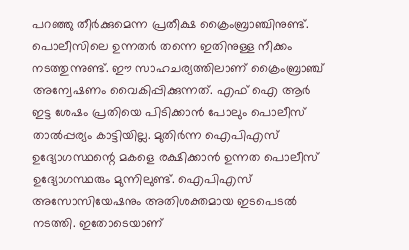പറഞ്ഞു തീര്‍ക്കുമെന്ന പ്രതീക്ഷ ക്രൈംബ്രാഞ്ചിനുണ്ട്. പൊലീസിലെ ഉന്നതര്‍ തന്നെ ഇതിനുള്ള നീക്കം നടത്തുന്നുണ്ട്. ഈ സാഹചര്യത്തിലാണ് ക്രൈംബ്രാഞ്ച് അന്വേഷണം വൈകിപ്പിക്കുന്നത്. എഫ് ഐ ആര്‍ ഇട്ട ശേഷം പ്രതിയെ പിടിക്കാന്‍ പോലും പൊലീസ് താല്‍പ്പര്യം കാട്ടിയില്ല. മുതിര്‍ന്ന ഐപിഎസ് ഉദ്യോഗസ്ഥന്റെ മകളെ രക്ഷിക്കാന്‍ ഉന്നത പൊലീസ് ഉദ്യോഗസ്ഥരും മുന്നിലുണ്ട്. ഐപിഎസ് അസോസിയേഷനും അതിശക്തമായ ഇടപെടല്‍ നടത്തി. ഇതോടെയാണ്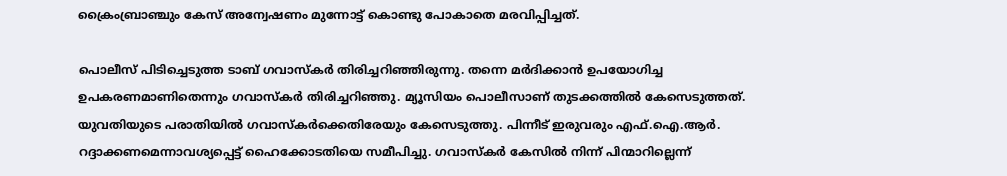ക്രൈംബ്രാഞ്ചും കേസ് അന്വേഷണം മുന്നോട്ട് കൊണ്ടു പോകാതെ മരവിപ്പിച്ചത്.

പൊലീസ് പിടിച്ചെടുത്ത ടാബ് ഗവാസ്‌കര്‍ തിരിച്ചറിഞ്ഞിരുന്നു. തന്നെ മര്‍ദിക്കാന്‍ ഉപയോഗിച്ച ഉപകരണമാണിതെന്നും ഗവാസ്‌കര്‍ തിരിച്ചറിഞ്ഞു. മ്യൂസിയം പൊലീസാണ് തുടക്കത്തില്‍ കേസെടുത്തത്. യുവതിയുടെ പരാതിയില്‍ ഗവാസ്‌കര്‍ക്കെതിരേയും കേസെടുത്തു. പിന്നീട് ഇരുവരും എഫ്.ഐ.ആര്‍. റദ്ദാക്കണമെന്നാവശ്യപ്പെട്ട് ഹൈക്കോടതിയെ സമീപിച്ചു. ഗവാസ്‌കര്‍ കേസില്‍ നിന്ന് പിന്മാറില്ലെന്ന്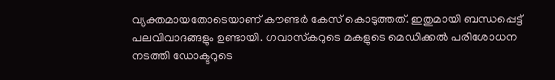വ്യക്തമായതോടെയാണ് കൗണ്ടര്‍ കേസ് കൊടുത്തത്. ഇതുമായി ബന്ധപ്പെട്ട് പലവിവാദങ്ങളും ഉണ്ടായി. ഗവാസ്‌കറുടെ മകളുടെ മെഡിക്കല്‍ പരിശോധന നടത്തി ഡോക്ടറുടെ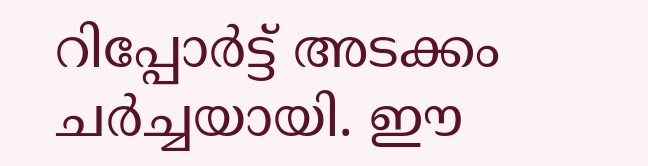റിപ്പോര്‍ട്ട് അടക്കം ചര്‍ച്ചയായി. ഈ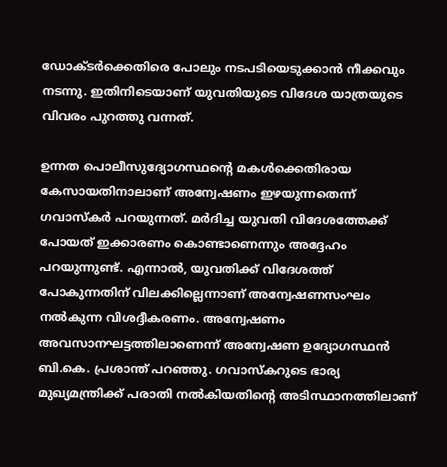ഡോക്ടര്‍ക്കെതിരെ പോലും നടപടിയെടുക്കാന്‍ നീക്കവും നടന്നു. ഇതിനിടെയാണ് യുവതിയുടെ വിദേശ യാത്രയുടെ വിവരം പുറത്തു വന്നത്.

ഉന്നത പൊലീസുദ്യോഗസ്ഥന്റെ മകള്‍ക്കെതിരായ കേസായതിനാലാണ് അന്വേഷണം ഇഴയുന്നതെന്ന് ഗവാസ്‌കര്‍ പറയുന്നത്. മര്‍ദിച്ച യുവതി വിദേശത്തേക്ക് പോയത് ഇക്കാരണം കൊണ്ടാണെന്നും അദ്ദേഹം പറയുന്നുണ്ട്. എന്നാല്‍, യുവതിക്ക് വിദേശത്ത് പോകുന്നതിന് വിലക്കില്ലെന്നാണ് അന്വേഷണസംഘം നല്‍കുന്ന വിശദ്ദീകരണം. അന്വേഷണം അവസാനഘട്ടത്തിലാണെന്ന് അന്വേഷണ ഉദ്യോഗസ്ഥന്‍ ബി.കെ. പ്രശാന്ത് പറഞ്ഞു. ഗവാസ്‌കറുടെ ഭാര്യ മുഖ്യമന്ത്രിക്ക് പരാതി നല്‍കിയതിന്റെ അടിസ്ഥാനത്തിലാണ്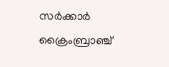സര്‍ക്കാര്‍ ക്രൈംബ്രാഞ്ച്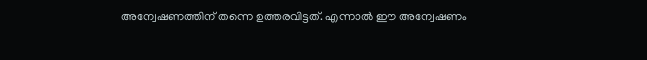അന്വേഷണത്തിന് തന്നെ ഉത്തരവിട്ടത്. എന്നാല്‍ ഈ അന്വേഷണം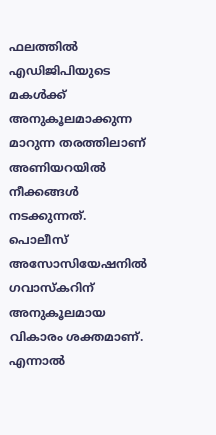ഫലത്തില്‍ എഡിജിപിയുടെ മകള്‍ക്ക് അനുകൂലമാക്കുന്ന മാറുന്ന തരത്തിലാണ് അണിയറയില്‍ നീക്കങ്ങള്‍ നടക്കുന്നത്. പൊലീസ് അസോസിയേഷനില്‍ ഗവാസ്‌കറിന് അനുകൂലമായ വികാരം ശക്തമാണ്. എന്നാല്‍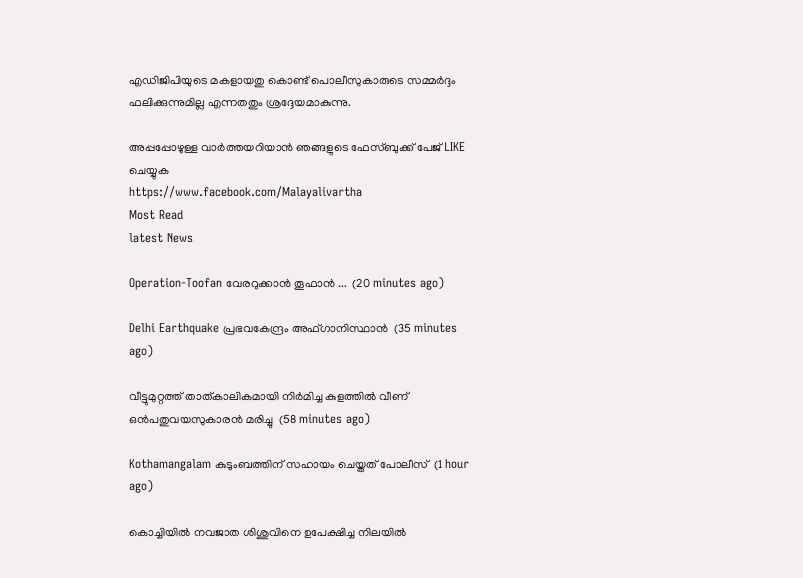എഡിജിപിയുടെ മകളായതു കൊണ്ട് പൊലീസുകാരുടെ സമ്മര്‍ദ്ദം ഫലിക്കുന്നുമില്ല എന്നതതും ശ്രദ്ദേയമാകുന്നു.

അപ്പപ്പോഴുള്ള വാര്‍ത്തയറിയാന്‍ ഞങ്ങളുടെ ഫേസ്‌ബുക്ക്‌ പേജ് LIKE ചെയ്യുക
https://www.facebook.com/Malayalivartha
Most Read
latest News

Operation-Toofan വേരറുക്കാൻ തൂഫാൻ ...  (20 minutes ago)

Delhi Earthquake പ്രഭവകേന്ദ്രം അഫ്ഗാനിസ്ഥാന്‍  (35 minutes ago)

വീട്ടുമുറ്റത്ത് താത്കാലികമായി നിര്‍മിച്ച കുളത്തില്‍ വീണ് ഒന്‍പതുവയസുകാരന്‍ മരിച്ചു  (58 minutes ago)

Kothamangalam കുടുംബത്തിന് സഹായം ചെയ്തത് പോലീസ്  (1 hour ago)

കൊച്ചിയില്‍ നവജാത ശിശുവിനെ ഉപേക്ഷിച്ച നിലയില്‍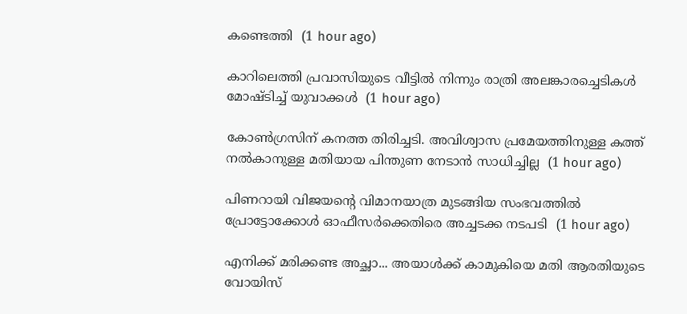കണ്ടെത്തി  (1 hour ago)

കാറിലെത്തി പ്രവാസിയുടെ വീട്ടില്‍ നിന്നും രാത്രി അലങ്കാരച്ചെടികള്‍ മോഷ്ടിച്ച് യുവാക്കള്‍  (1 hour ago)

കോൺഗ്രസിന് കനത്ത തിരിച്ചടി. അവിശ്വാസ പ്രമേയത്തിനുള്ള കത്ത് നൽകാനുള്ള മതിയായ പിന്തുണ നേടാൻ സാധിച്ചില്ല  (1 hour ago)

പിണറായി വിജയന്റെ വിമാനയാത്ര മുടങ്ങിയ സംഭവത്തിൽ പ്രോട്ടോക്കോൾ ഓഫീസർക്കെതിരെ അച്ചടക്ക നടപടി  (1 hour ago)

എനിക്ക് മരിക്കണ്ട അച്ഛാ... അയാൾക്ക് കാമുകിയെ മതി ആരതിയുടെ വോയിസ്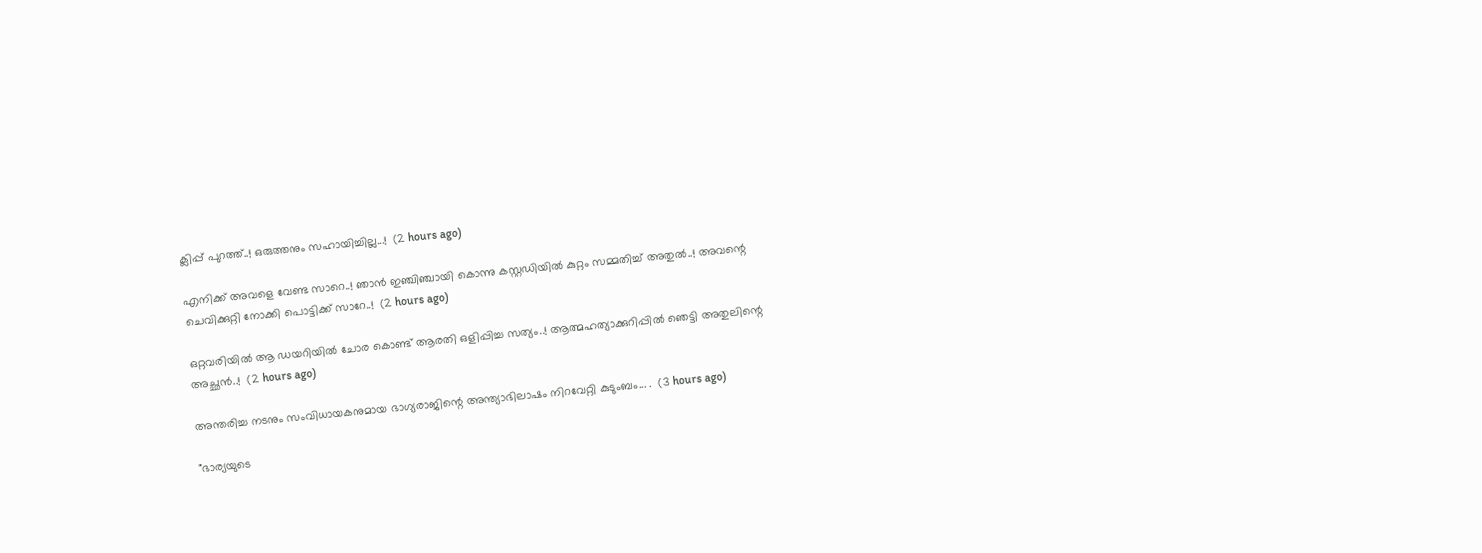ക്ലിപ്പ് പുറത്ത്..! ഒരുത്തനും സഹായിച്ചില്ല...!  (2 hours ago)

എനിക്ക് അവളെ വേണ്ട സാറെ..! ഞാൻ ഇഞ്ചിഞ്ചായി കൊന്നു കസ്റ്റഡിയിൽ കുറ്റം സമ്മതിച്ച് അതുൽ..! അവന്റെ ചെവിക്കുറ്റി നോക്കി പൊട്ടിക്ക് സാറേ..!  (2 hours ago)

ഒറ്റവരിയിൽ ആ ഡയറിയിൽ ചോര കൊണ്ട് ആരതി ഒളിപ്പിച്ച സത്യം..! ആത്മഹത്യാക്കുറിപ്പിൽ ഞെട്ടി അതുലിന്റെ അച്ഛൻ..!  (2 hours ago)

അന്തരിച്ച നടനും സംവിധായകനുമായ ഭാഗ്യരാജിന്റെ അന്ത്യാഭിലാഷം നിറവേറ്റി കുടുംബം... .  (3 hours ago)

"ഭാര്യയുടെ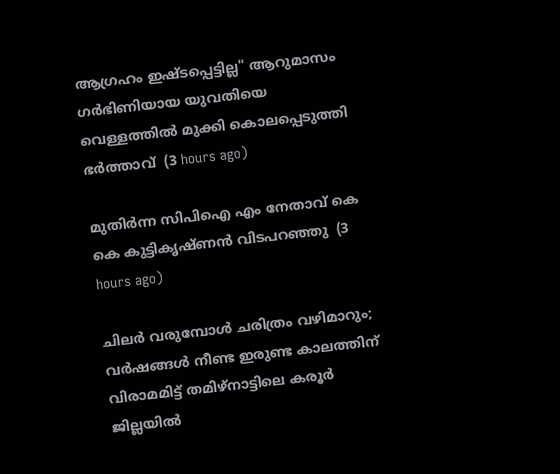ആഗ്രഹം ഇഷ്ടപ്പെട്ടില്ല" ആറുമാസം ഗർഭിണിയായ യുവതിയെ വെള്ളത്തിൽ മുക്കി കൊലപ്പെടുത്തി ഭർത്താവ്  (3 hours ago)

മുതിർന്ന സിപിഐ എം നേതാവ് കെ കെ കുട്ടികൃഷ്ണൻ വിടപറഞ്ഞു  (3 hours ago)

ചിലർ വരുമ്പോൾ ചരിത്രം വഴിമാറും; വർഷങ്ങൾ നീണ്ട ഇരുണ്ട കാലത്തിന് വിരാമമിട്ട് തമിഴ്‌നാട്ടിലെ കരൂർ ജില്ലയിൽ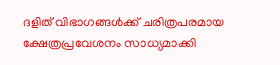ദളിത് വിഭാഗങ്ങൾക്ക് ചരിത്രപരമായ ക്ഷേത്രപ്രവേശനം സാധ്യമാക്കി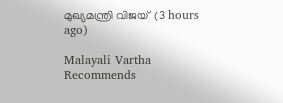മുഖ്യമന്ത്രി വിജയ്  (3 hours ago)

Malayali Vartha Recommends